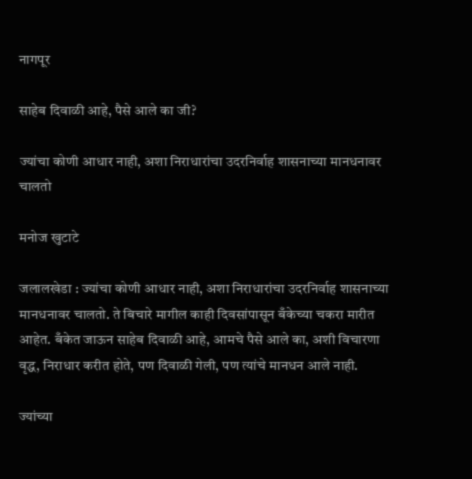नागपूर

साहेब दिवाळी आहे, पैसे आले का जी?

ज्यांचा कोणी आधार नाही, अशा निराधारांचा उदरनिर्वाह शासनाच्या मानधनावर चालतो

मनोज खुटाटे

जलालखेडा : ज्यांचा कोणी आधार नाही, अशा निराधारांचा उदरनिर्वाह शासनाच्या मानधनावर चालतो. ते बिचारे मागील काही दिवसांपासून बँकेच्या चकरा मारीत आहेत. बँकेत जाऊन साहेब दिवाळी आहे, आमचे पैसे आले का, अशी विचारणा वृद्ध, निराधार करीत होते, पण दिवाळी गेली, पण त्यांचे मानधन आले नाही.

ज्यांच्या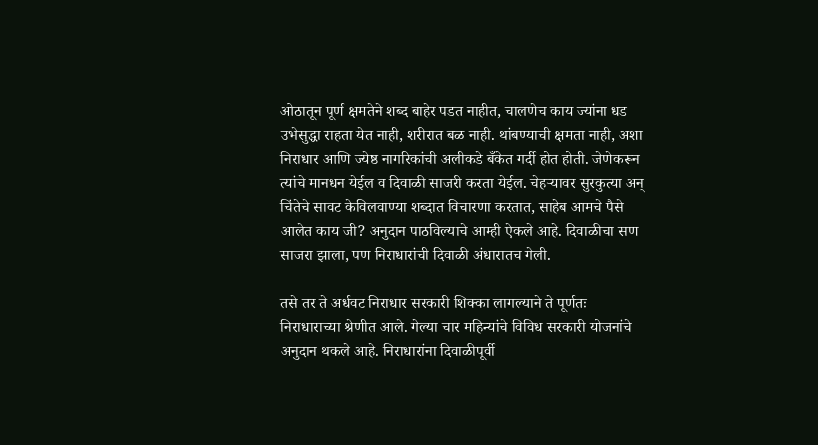ओठातून पूर्ण क्षमतेने शब्द बाहेर पडत नाहीत, चालणेच काय ज्यांना धड उभेसुद्धा राहता येत नाही, शरीरात बळ नाही. थांबण्याची क्षमता नाही, अशा निराधार आणि ज्येष्ठ नागरिकांची अलीकडे बँकेत गर्दी होत होती. जेणेकरून त्यांचे मानधन येईल व दिवाळी साजरी करता येईल. चेहऱ्यावर सुरकुत्या अन् चिंतेचे सावट केविलवाण्या शब्दात विचारणा करतात, साहेब आमचे पैसे आलेत काय जी? अनुदान पाठविल्याचे आम्ही ऐकले आहे. दिवाळीचा सण साजरा झाला, पण निराधारांची दिवाळी अंधारातच गेली.

तसे तर ते अर्धवट निराधार सरकारी शिक्का लागल्याने ते पूर्णतः निराधाराच्या श्रेणीत आले. गेल्या चार महिन्यांचे विविध सरकारी योजनांचे अनुदान थकले आहे. निराधारांना दिवाळीपूर्वी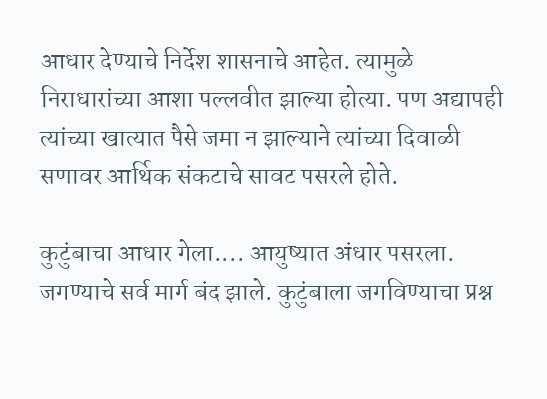आधार देण्याचे निर्देश शासनाचे आहेत. त्यामुळे निराधारांच्या आशा पल्लवीत झाल्या होत्या. पण अद्यापही त्यांच्या खात्यात पैसे जमा न झाल्याने त्यांच्या दिवाळी सणावर आर्थिक संकटाचे सावट पसरले होते.

कुटुंबाचा आधार गेला.... आयुष्यात अंधार पसरला. जगण्याचे सर्व मार्ग बंद झाले. कुटुंबाला जगविण्याचा प्रश्न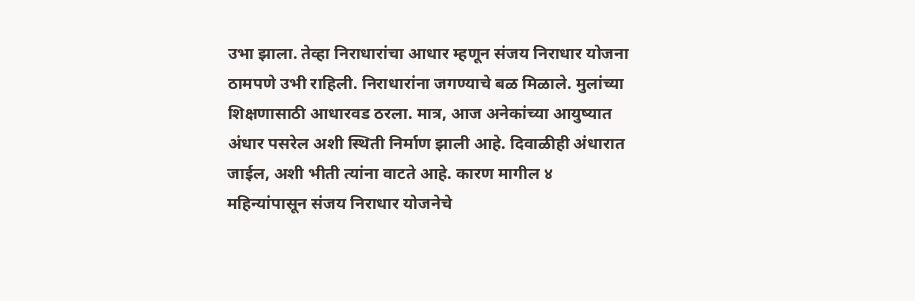उभा झाला. तेव्हा निराधारांचा आधार म्हणून संजय निराधार योजना ठामपणे उभी राहिली. निराधारांना जगण्याचे बळ मिळाले. मुलांच्या शिक्षणासाठी आधारवड ठरला. मात्र, आज अनेकांच्या आयुष्यात अंधार पसरेल अशी स्थिती निर्माण झाली आहे. दिवाळीही अंधारात जाईल, अशी भीती त्यांना वाटते आहे. कारण मागील ४ महिन्यांपासून संजय निराधार योजनेचे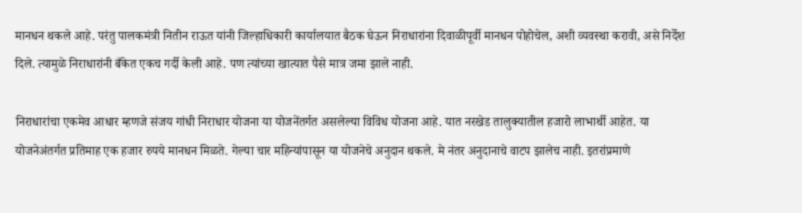मानधन थकले आहे. परंतु पालकमंत्री नितीन राऊत यांनी जिल्हाधिकारी कार्यालयात बैठक घेऊन निराधारांना दिवाळीपूर्वी मानधन पोहोचेल, अशी व्यवस्था करावी, असे निर्देश दिले. त्यामुळे निराधारांनी बँकेत एकच गर्दी केली आहे. पण त्यांच्या खात्यात पैसे मात्र जमा झाले नाही.

निराधारांचा एकमेव आधार म्हणजे संजय गांधी निराधार योजना या योजनेंतर्गत असलेल्या विविध योजना आहे. यात नरखेड तालुक्यातील हजारो लाभार्थी आहेत. या योजनेअंतर्गत प्रतिमाह एक हजार रुपये मानधन मिळते. गेल्या चार महिन्यांपासून या योजनेचे अनुदान थकले. मे नंतर अनुदानाचे वाटप झालेच नाही. इतरांप्रमाणे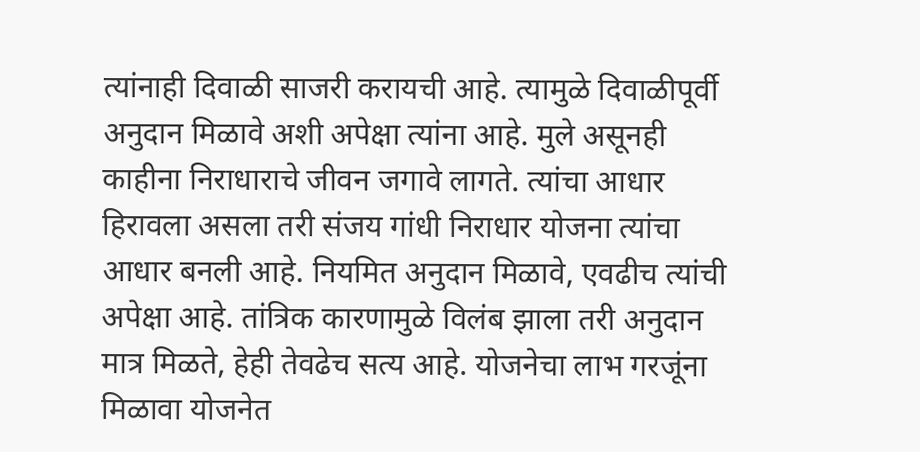त्यांनाही दिवाळी साजरी करायची आहे. त्यामुळे दिवाळीपूर्वी अनुदान मिळावे अशी अपेक्षा त्यांना आहे. मुले असूनही काहीना निराधाराचे जीवन जगावे लागते. त्यांचा आधार हिरावला असला तरी संजय गांधी निराधार योजना त्यांचा आधार बनली आहे. नियमित अनुदान मिळावे, एवढीच त्यांची अपेक्षा आहे. तांत्रिक कारणामुळे विलंब झाला तरी अनुदान मात्र मिळते, हेही तेवढेच सत्य आहे. योजनेचा लाभ गरजूंना मिळावा योजनेत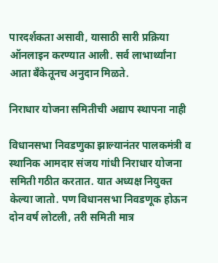पारदर्शकता असावी, यासाठी सारी प्रक्रिया ऑनलाइन करण्यात आली. सर्व लाभार्थ्यांना आता बँकेतूनच अनुदान मिळते.

निराधार योजना समितीची अद्याप स्थापना नाही

विधानसभा निवडणुका झाल्यानंतर पालकमंत्री व स्थानिक आमदार संजय गांधी निराधार योजना समिती गठीत करतात. यात अध्यक्ष नियुक्त केल्या जातो. पण विधानसभा निवडणूक होऊन दोन वर्ष लोटली, तरी समिती मात्र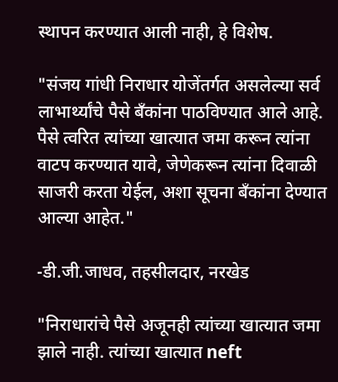स्थापन करण्यात आली नाही, हे विशेष.

"संजय गांधी निराधार योजेंतर्गत असलेल्या सर्व लाभार्थ्यांचे पैसे बँकांना पाठविण्यात आले आहे. पैसे त्वरित त्यांच्या खात्यात जमा करून त्यांना वाटप करण्यात यावे, जेणेकरून त्यांना दिवाळी साजरी करता येईल, अशा सूचना बँकांना देण्यात आल्या आहेत."

-डी.जी.जाधव, तहसीलदार, नरखेड

"निराधारांचे पैसे अजूनही त्यांच्या खात्यात जमा झाले नाही. त्यांच्या खात्यात neft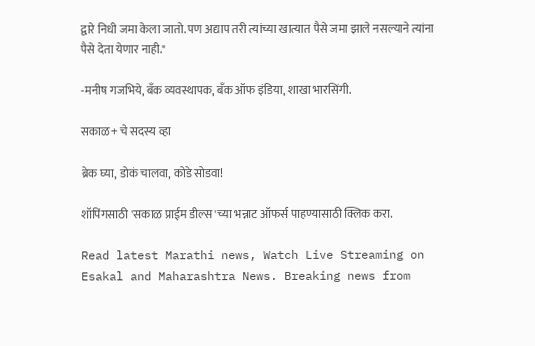द्वारे निधी जमा केला जातो. पण अद्याप तरी त्यांच्या खात्यात पैसे जमा झाले नसल्याने त्यांना पैसे देता येणार नाही."

-मनीष गजभिये, बँक व्यवस्थापक, बँक ऑफ इंडिया, शाखा भारसिंगी.

सकाळ+ चे सदस्य व्हा

ब्रेक घ्या, डोकं चालवा, कोडे सोडवा!

शॉपिंगसाठी 'सकाळ प्राईम डील्स'च्या भन्नाट ऑफर्स पाहण्यासाठी क्लिक करा.

Read latest Marathi news, Watch Live Streaming on Esakal and Maharashtra News. Breaking news from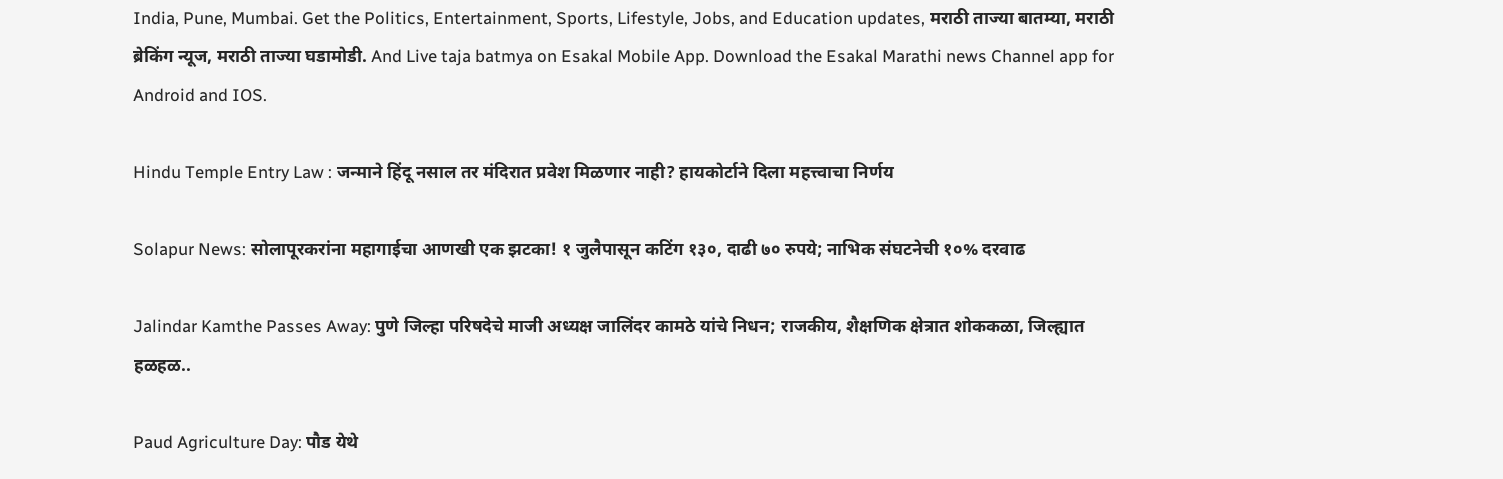India, Pune, Mumbai. Get the Politics, Entertainment, Sports, Lifestyle, Jobs, and Education updates, मराठी ताज्या बातम्या, मराठी ब्रेकिंग न्यूज, मराठी ताज्या घडामोडी. And Live taja batmya on Esakal Mobile App. Download the Esakal Marathi news Channel app for Android and IOS.

Hindu Temple Entry Law : जन्माने हिंदू नसाल तर मंदिरात प्रवेश मिळणार नाही? हायकोर्टाने दिला महत्त्वाचा निर्णय

Solapur News: सोलापूरकरांना महागाईचा आणखी एक झटका! १ जुलैपासून कटिंग १३०, दाढी ७० रुपये; नाभिक संघटनेची १०% दरवाढ

Jalindar Kamthe Passes Away: पुणे जिल्हा परिषदेचे माजी अध्यक्ष जालिंदर कामठे यांचे निधन; राजकीय, शैक्षणिक क्षेत्रात शोककळा, जिल्ह्यात हळहळ..

Paud Agriculture Day: पौड येथे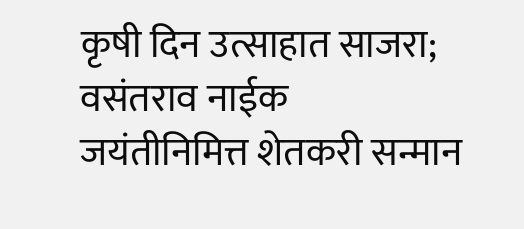कृषी दिन उत्साहात साजरा; वसंतराव नाईक जयंतीनिमित्त शेतकरी सन्मान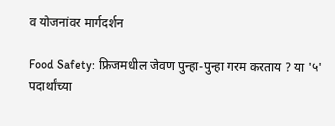व योजनांवर मार्गदर्शन

Food Safety: फ्रिजमधील जेवण पुन्हा-पुन्हा गरम करताय ? या '५' पदार्थांच्या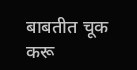बाबतीत चूक करू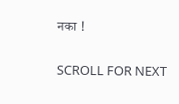नका !

SCROLL FOR NEXT